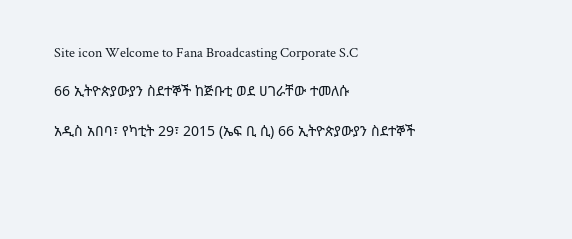Site icon Welcome to Fana Broadcasting Corporate S.C

66 ኢትዮጵያውያን ስደተኞች ከጅቡቲ ወደ ሀገራቸው ተመለሱ

አዲስ አበባ፣ የካቲት 29፣ 2015 (ኤፍ ቢ ሲ) 66 ኢትዮጵያውያን ስደተኞች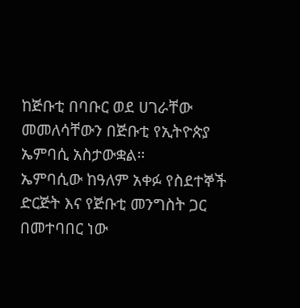ከጅቡቲ በባቡር ወደ ሀገራቸው መመለሳቸውን በጅቡቲ የኢትዮጵያ ኤምባሲ አስታውቋል።
ኤምባሲው ከዓለም አቀፉ የስደተኞች ድርጅት እና የጅቡቲ መንግስት ጋር በመተባበር ነው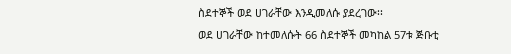ስደተኞች ወደ ሀገራቸው እንዲመለሱ ያደረገው፡፡
ወደ ሀገራቸው ከተመለሱት 66 ስደተኞች መካከል 57ቱ ጅቡቲ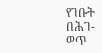የገቡት በሕገ-ወጥ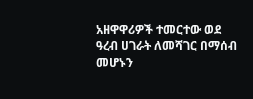አዘዋዋሪዎች ተመርተው ወደ ዓረብ ሀገራት ለመሻገር በማሰብ መሆኑን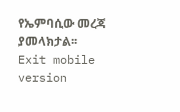የኤምባሲው መረጃ ያመላክታል፡፡
Exit mobile version